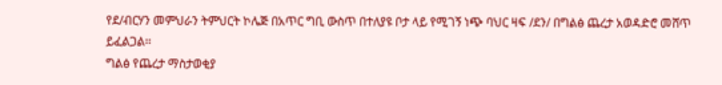የደ/ብርሃን መምህራን ትምህርት ኮሌጅ በአጥር ግቢ ውስጥ በተለያዩ ቦታ ላይ የሚገኝ ነጭ ባህር ዛፍ /ደን/ በግልፅ ጨረታ አወዳድሮ መሸጥ ይፈልጋል፡፡
ግልፅ የጨረታ ማስታወቂያ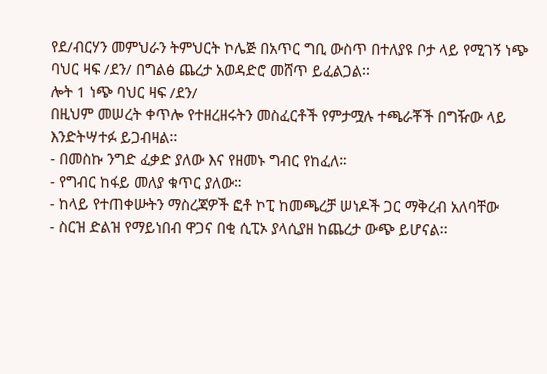የደ/ብርሃን መምህራን ትምህርት ኮሌጅ በአጥር ግቢ ውስጥ በተለያዩ ቦታ ላይ የሚገኝ ነጭ ባህር ዛፍ /ደን/ በግልፅ ጨረታ አወዳድሮ መሸጥ ይፈልጋል፡፡
ሎት 1 ነጭ ባህር ዛፍ /ደን/
በዚህም መሠረት ቀጥሎ የተዘረዘሩትን መስፈርቶች የምታሟሉ ተጫራቾች በግዥው ላይ እንድትሣተፉ ይጋብዛል፡፡
- በመስኩ ንግድ ፈቃድ ያለው እና የዘመኑ ግብር የከፈለ።
- የግብር ከፋይ መለያ ቁጥር ያለው።
- ከላይ የተጠቀሡትን ማስረጃዎች ፎቶ ኮፒ ከመጫረቻ ሠነዶች ጋር ማቅረብ አለባቸው
- ስርዝ ድልዝ የማይነበብ ዋጋና በቂ ሲፒኦ ያላሲያዘ ከጨረታ ውጭ ይሆናል፡፡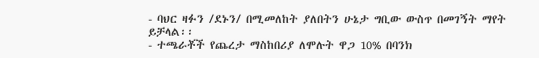- ባህር ዛፉን /ደኑን/ በሚመለከት ያለበትን ሁኔታ ግቢው ውስጥ በመገኝት ማየት ይቻላል፡፡
- ተጫራቾች የጨረታ ማስከበሪያ ለሞሉት ዋጋ 10% በባንክ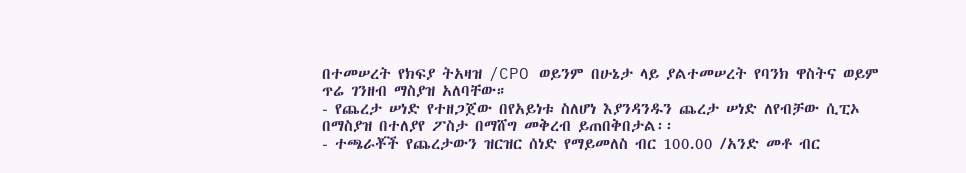በተመሠረት የክፍያ ትአዛዝ /CPO ወይንም በሁኔታ ላይ ያልተመሠረት የባንክ ዋስትና ወይም ጥሬ ገንዘብ ማስያዝ አለባቸው።
- የጨረታ ሠነድ የተዘጋጀው በየአይነቱ ስለሆነ እያንዳንዱን ጨረታ ሠነድ ለየብቻው ሲፒኦ በማስያዝ በተለያየ ፖስታ በማሸግ መቅረብ ይጠበቅበታል፡፡
- ተጫራቾች የጨረታውን ዝርዝር ሰነድ የማይመለስ ብር 100.00 /አንድ መቶ ብር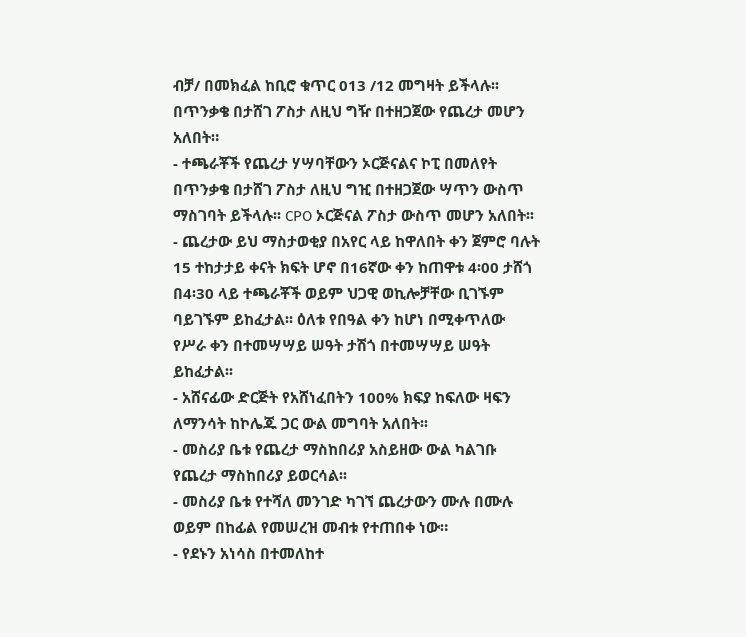ብቻ/ በመክፈል ከቢሮ ቁጥር 013 /12 መግዛት ይችላሉ፡፡ በጥንቃቄ በታሸገ ፖስታ ለዚህ ግዥ በተዘጋጀው የጨረታ መሆን አለበት።
- ተጫራቾች የጨረታ ሃሣባቸውን ኦርጅናልና ኮፒ በመለየት በጥንቃቄ በታሸገ ፖስታ ለዚህ ግዢ በተዘጋጀው ሣጥን ውስጥ ማስገባት ይችላሉ፡፡ CPO ኦርጅናል ፖስታ ውስጥ መሆን አለበት፡፡
- ጨረታው ይህ ማስታወቂያ በአየር ላይ ከዋለበት ቀን ጀምሮ ባሉት 15 ተከታታይ ቀናት ክፍት ሆኖ በ16ኛው ቀን ከጠዋቱ 4፡00 ታሸጎ በ4፡30 ላይ ተጫራቾች ወይም ህጋዊ ወኪሎቻቸው ቢገኙም ባይገኙም ይከፈታል፡፡ ዕለቱ የበዓል ቀን ከሆነ በሚቀጥለው የሥራ ቀን በተመሣሣይ ሠዓት ታሽጎ በተመሣሣይ ሠዓት ይከፈታል፡፡
- አሸናፊው ድርጅት የአሸነፈበትን 100% ክፍያ ከፍለው ዛፍን ለማንሳት ከኮሌጁ ጋር ውል መግባት አለበት፡፡
- መስሪያ ቤቱ የጨረታ ማስከበሪያ አስይዘው ውል ካልገቡ የጨረታ ማስከበሪያ ይወርሳል፡፡
- መስሪያ ቤቱ የተሻለ መንገድ ካገኘ ጨረታውን ሙሉ በሙሉ ወይም በከፊል የመሠረዝ መብቱ የተጠበቀ ነው።
- የደኑን አነሳስ በተመለከተ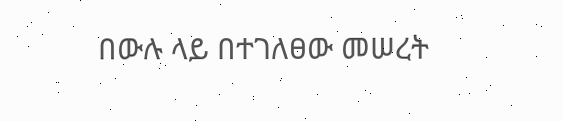በውሉ ላይ በተገለፀው መሠረት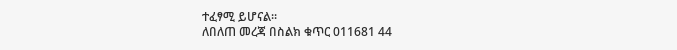ተፈፃሚ ይሆናል፡፡
ለበለጠ መረጃ በስልክ ቁጥር 011681 44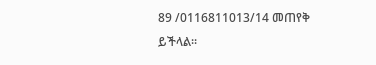89 /0116811013/14 መጠየቅ ይችላል፡፡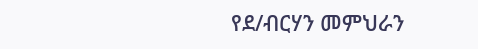የደ/ብርሃን መምህራን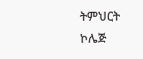ትምህርት ኮሌጅ